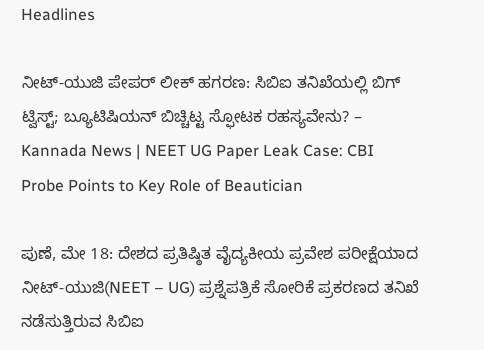Headlines

ನೀಟ್-ಯುಜಿ ಪೇಪರ್ ಲೀಕ್ ಹಗರಣ: ಸಿಬಿಐ ತನಿಖೆಯಲ್ಲಿ ಬಿಗ್ ಟ್ವಿಸ್ಟ್; ಬ್ಯೂಟಿಷಿಯನ್ ಬಿಚ್ಚಿಟ್ಟ ಸ್ಫೋಟಕ ರಹಸ್ಯವೇನು? – Kannada News | NEET UG Paper Leak Case: CBI Probe Points to Key Role of Beautician

ಪುಣೆ, ಮೇ 18: ದೇಶದ ಪ್ರತಿಷ್ಠಿತ ವೈದ್ಯಕೀಯ ಪ್ರವೇಶ ಪರೀಕ್ಷೆಯಾದ ನೀಟ್-ಯುಜಿ(NEET – UG) ಪ್ರಶ್ನೆಪತ್ರಿಕೆ ಸೋರಿಕೆ ಪ್ರಕರಣದ ತನಿಖೆ ನಡೆಸುತ್ತಿರುವ ಸಿಬಿಐ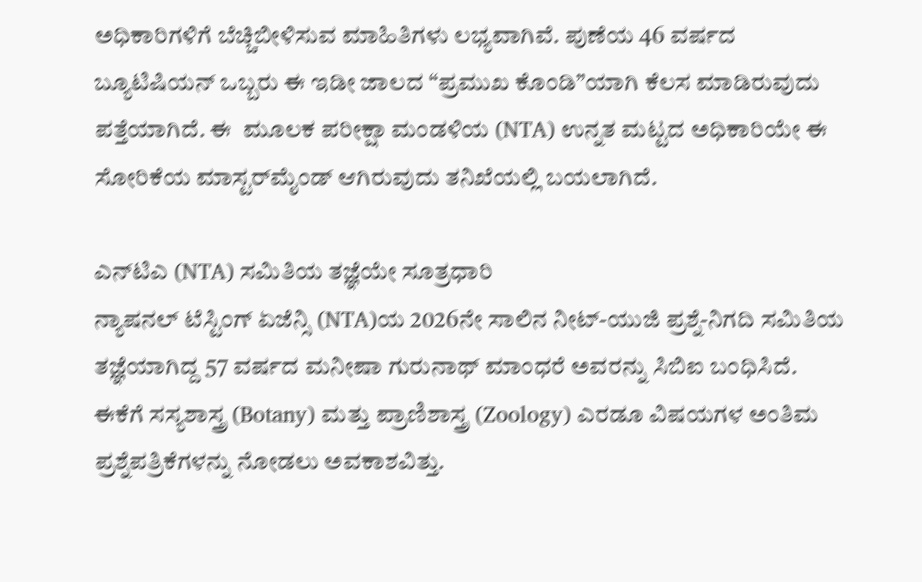ಅಧಿಕಾರಿಗಳಿಗೆ ಬೆಚ್ಚಿಬೀಳಿಸುವ ಮಾಹಿತಿಗಳು ಲಭ್ಯವಾಗಿವೆ. ಪುಣೆಯ 46 ವರ್ಷದ ಬ್ಯೂಟಿಷಿಯನ್ ಒಬ್ಬರು ಈ ಇಡೀ ಜಾಲದ “ಪ್ರಮುಖ ಕೊಂಡಿ”ಯಾಗಿ ಕೆಲಸ ಮಾಡಿರುವುದು ಪತ್ತೆಯಾಗಿದೆ. ಈ  ಮೂಲಕ ಪರೀಕ್ಷಾ ಮಂಡಳಿಯ (NTA) ಉನ್ನತ ಮಟ್ಟದ ಅಧಿಕಾರಿಯೇ ಈ ಸೋರಿಕೆಯ ಮಾಸ್ಟರ್‌ಮೈಂಡ್ ಆಗಿರುವುದು ತನಿಖೆಯಲ್ಲಿ ಬಯಲಾಗಿದೆ.

ಎನ್‌ಟಿಎ (NTA) ಸಮಿತಿಯ ತಜ್ಞೆಯೇ ಸೂತ್ರಧಾರಿ
ನ್ಯಾಷನಲ್ ಟೆಸ್ಟಿಂಗ್ ಏಜೆನ್ಸಿ (NTA)ಯ 2026ನೇ ಸಾಲಿನ ನೀಟ್-ಯುಜಿ ಪ್ರಶ್ನೆ-ನಿಗದಿ ಸಮಿತಿಯ ತಜ್ಞೆಯಾಗಿದ್ದ 57 ವರ್ಷದ ಮನೀಷಾ ಗುರುನಾಥ್ ಮಾಂಧರೆ ಅವರನ್ನು ಸಿಬಿಐ ಬಂಧಿಸಿದೆ. ಈಕೆಗೆ ಸಸ್ಯಶಾಸ್ತ್ರ (Botany) ಮತ್ತು ಪ್ರಾಣಿಶಾಸ್ತ್ರ (Zoology) ಎರಡೂ ವಿಷಯಗಳ ಅಂತಿಮ ಪ್ರಶ್ನೆಪತ್ರಿಕೆಗಳನ್ನು ನೋಡಲು ಅವಕಾಶವಿತ್ತು.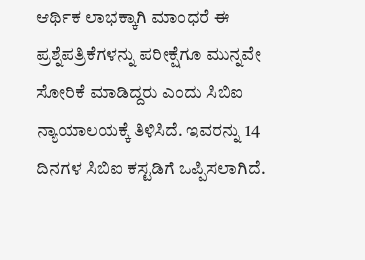ಆರ್ಥಿಕ ಲಾಭಕ್ಕಾಗಿ ಮಾಂಧರೆ ಈ ಪ್ರಶ್ನೆಪತ್ರಿಕೆಗಳನ್ನು ಪರೀಕ್ಷೆಗೂ ಮುನ್ನವೇ ಸೋರಿಕೆ ಮಾಡಿದ್ದರು ಎಂದು ಸಿಬಿಐ ನ್ಯಾಯಾಲಯಕ್ಕೆ ತಿಳಿಸಿದೆ. ಇವರನ್ನು 14 ದಿನಗಳ ಸಿಬಿಐ ಕಸ್ಟಡಿಗೆ ಒಪ್ಪಿಸಲಾಗಿದೆ.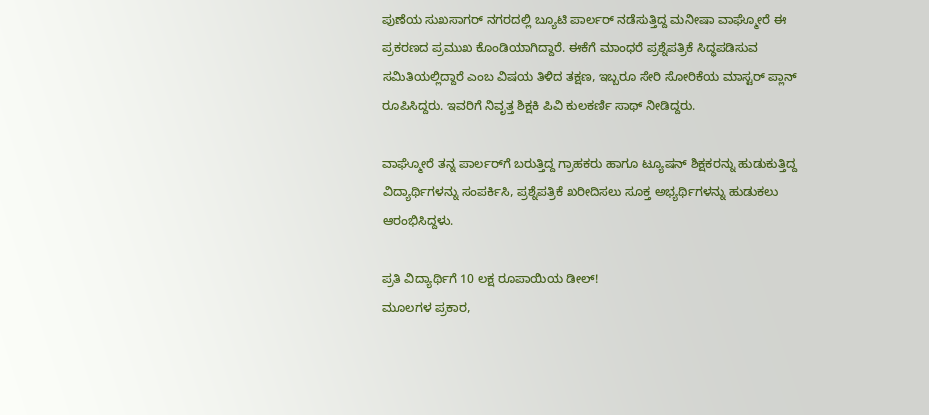ಪುಣೆಯ ಸುಖಸಾಗರ್ ನಗರದಲ್ಲಿ ಬ್ಯೂಟಿ ಪಾರ್ಲರ್ ನಡೆಸುತ್ತಿದ್ದ ಮನೀಷಾ ವಾಘ್ಮೋರೆ ಈ ಪ್ರಕರಣದ ಪ್ರಮುಖ ಕೊಂಡಿಯಾಗಿದ್ದಾರೆ. ಈಕೆಗೆ ಮಾಂಧರೆ ಪ್ರಶ್ನೆಪತ್ರಿಕೆ ಸಿದ್ಧಪಡಿಸುವ ಸಮಿತಿಯಲ್ಲಿದ್ದಾರೆ ಎಂಬ ವಿಷಯ ತಿಳಿದ ತಕ್ಷಣ, ಇಬ್ಬರೂ ಸೇರಿ ಸೋರಿಕೆಯ ಮಾಸ್ಟರ್ ಪ್ಲಾನ್ ರೂಪಿಸಿದ್ದರು. ಇವರಿಗೆ ನಿವೃತ್ತ ಶಿಕ್ಷಕಿ ಪಿವಿ ಕುಲಕರ್ಣಿ ಸಾಥ್ ನೀಡಿದ್ದರು.

ವಾಘ್ಮೋರೆ ತನ್ನ ಪಾರ್ಲರ್‌ಗೆ ಬರುತ್ತಿದ್ದ ಗ್ರಾಹಕರು ಹಾಗೂ ಟ್ಯೂಷನ್ ಶಿಕ್ಷಕರನ್ನು ಹುಡುಕುತ್ತಿದ್ದ ವಿದ್ಯಾರ್ಥಿಗಳನ್ನು ಸಂಪರ್ಕಿಸಿ, ಪ್ರಶ್ನೆಪತ್ರಿಕೆ ಖರೀದಿಸಲು ಸೂಕ್ತ ಅಭ್ಯರ್ಥಿಗಳನ್ನು ಹುಡುಕಲು ಆರಂಭಿಸಿದ್ದಳು.

ಪ್ರತಿ ವಿದ್ಯಾರ್ಥಿಗೆ 10 ಲಕ್ಷ ರೂಪಾಯಿಯ ಡೀಲ್!
ಮೂಲಗಳ ಪ್ರಕಾರ,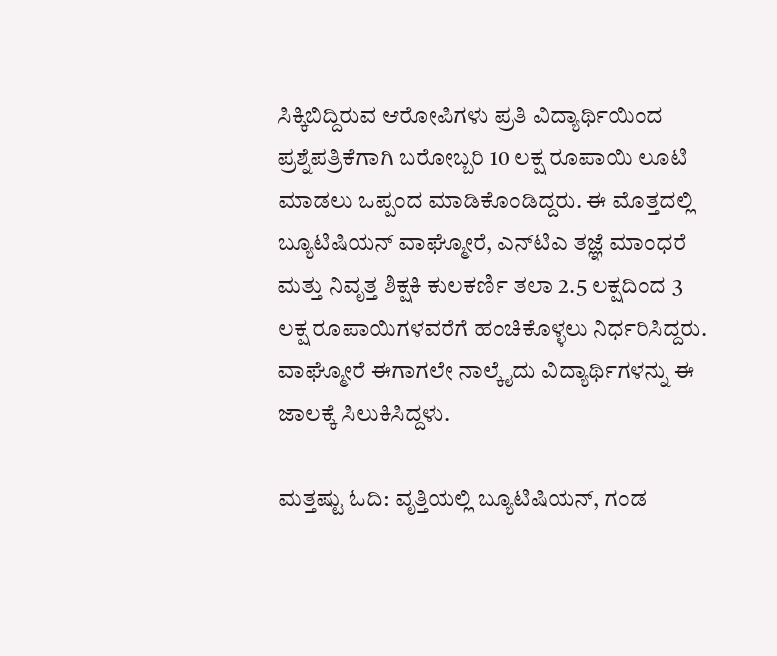ಸಿಕ್ಕಿಬಿದ್ದಿರುವ ಆರೋಪಿಗಳು ಪ್ರತಿ ವಿದ್ಯಾರ್ಥಿಯಿಂದ ಪ್ರಶ್ನೆಪತ್ರಿಕೆಗಾಗಿ ಬರೋಬ್ಬರಿ 10 ಲಕ್ಷ ರೂಪಾಯಿ ಲೂಟಿ ಮಾಡಲು ಒಪ್ಪಂದ ಮಾಡಿಕೊಂಡಿದ್ದರು. ಈ ಮೊತ್ತದಲ್ಲಿ ಬ್ಯೂಟಿಷಿಯನ್ ವಾಘ್ಮೋರೆ, ಎನ್‌ಟಿಎ ತಜ್ಞೆ ಮಾಂಧರೆ ಮತ್ತು ನಿವೃತ್ತ ಶಿಕ್ಷಕಿ ಕುಲಕರ್ಣಿ ತಲಾ 2.5 ಲಕ್ಷದಿಂದ 3 ಲಕ್ಷ ರೂಪಾಯಿಗಳವರೆಗೆ ಹಂಚಿಕೊಳ್ಳಲು ನಿರ್ಧರಿಸಿದ್ದರು. ವಾಘ್ಮೋರೆ ಈಗಾಗಲೇ ನಾಲ್ಕೈದು ವಿದ್ಯಾರ್ಥಿಗಳನ್ನು ಈ ಜಾಲಕ್ಕೆ ಸಿಲುಕಿಸಿದ್ದಳು.

ಮತ್ತಷ್ಟು ಓದಿ: ವೃತ್ತಿಯಲ್ಲಿ ಬ್ಯೂಟಿಷಿಯನ್, ಗಂಡ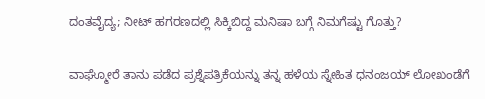ದಂತವೈದ್ಯ; ನೀಟ್ ಹಗರಣದಲ್ಲಿ ಸಿಕ್ಕಿಬಿದ್ದ ಮನಿಷಾ ಬಗ್ಗೆ ನಿಮಗೆಷ್ಟು ಗೊತ್ತು?

ವಾಘ್ಮೋರೆ ತಾನು ಪಡೆದ ಪ್ರಶ್ನೆಪತ್ರಿಕೆಯನ್ನು ತನ್ನ ಹಳೆಯ ಸ್ನೇಹಿತ ಧನಂಜಯ್ ಲೋಖಂಡೆಗೆ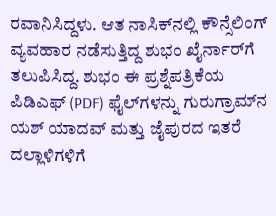ರವಾನಿಸಿದ್ದಳು. ಆತ ನಾಸಿಕ್‌ನಲ್ಲಿ ಕೌನ್ಸೆಲಿಂಗ್ ವ್ಯವಹಾರ ನಡೆಸುತ್ತಿದ್ದ ಶುಭಂ ಖೈರ್ನಾರ್‌ಗೆ ತಲುಪಿಸಿದ್ದ. ಶುಭಂ ಈ ಪ್ರಶ್ನೆಪತ್ರಿಕೆಯ ಪಿಡಿಎಫ್ (PDF) ಫೈಲ್‌ಗಳನ್ನು ಗುರುಗ್ರಾಮ್‌ನ ಯಶ್ ಯಾದವ್ ಮತ್ತು ಜೈಪುರದ ಇತರೆ ದಲ್ಲಾಳಿಗಳಿಗೆ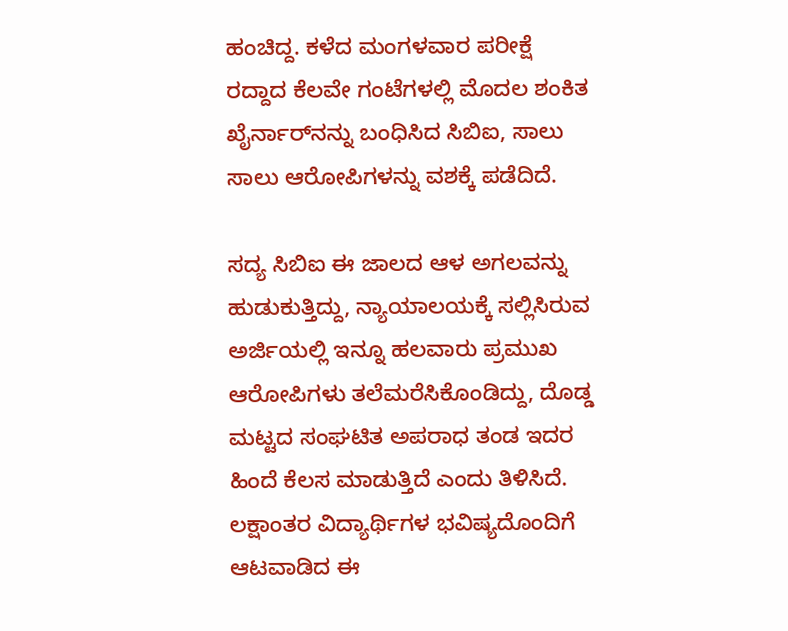ಹಂಚಿದ್ದ. ಕಳೆದ ಮಂಗಳವಾರ ಪರೀಕ್ಷೆ ರದ್ದಾದ ಕೆಲವೇ ಗಂಟೆಗಳಲ್ಲಿ ಮೊದಲ ಶಂಕಿತ ಖೈರ್ನಾರ್‌ನನ್ನು ಬಂಧಿಸಿದ ಸಿಬಿಐ, ಸಾಲು ಸಾಲು ಆರೋಪಿಗಳನ್ನು ವಶಕ್ಕೆ ಪಡೆದಿದೆ.

ಸದ್ಯ ಸಿಬಿಐ ಈ ಜಾಲದ ಆಳ ಅಗಲವನ್ನು ಹುಡುಕುತ್ತಿದ್ದು, ನ್ಯಾಯಾಲಯಕ್ಕೆ ಸಲ್ಲಿಸಿರುವ ಅರ್ಜಿಯಲ್ಲಿ ಇನ್ನೂ ಹಲವಾರು ಪ್ರಮುಖ ಆರೋಪಿಗಳು ತಲೆಮರೆಸಿಕೊಂಡಿದ್ದು, ದೊಡ್ಡ ಮಟ್ಟದ ಸಂಘಟಿತ ಅಪರಾಧ ತಂಡ ಇದರ ಹಿಂದೆ ಕೆಲಸ ಮಾಡುತ್ತಿದೆ ಎಂದು ತಿಳಿಸಿದೆ. ಲಕ್ಷಾಂತರ ವಿದ್ಯಾರ್ಥಿಗಳ ಭವಿಷ್ಯದೊಂದಿಗೆ ಆಟವಾಡಿದ ಈ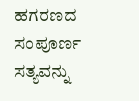ಹಗರಣದ ಸಂಪೂರ್ಣ ಸತ್ಯವನ್ನು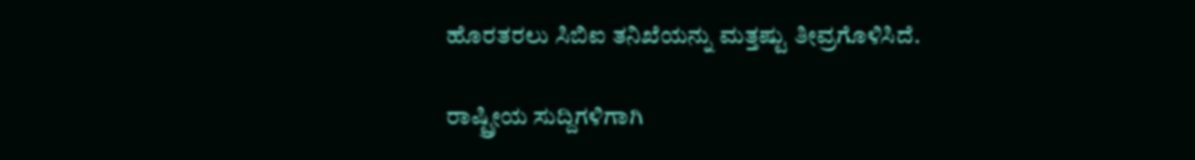ಹೊರತರಲು ಸಿಬಿಐ ತನಿಖೆಯನ್ನು ಮತ್ತಷ್ಟು ತೀವ್ರಗೊಳಿಸಿದೆ.

ರಾಷ್ಟ್ರೀಯ ಸುದ್ದಿಗಳಿಗಾಗಿ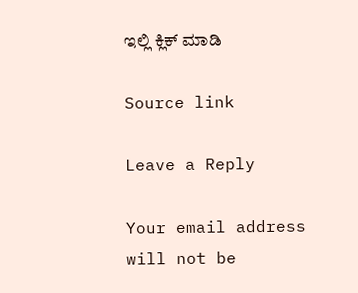ಇಲ್ಲಿ ಕ್ಲಿಕ್ ಮಾಡಿ

Source link

Leave a Reply

Your email address will not be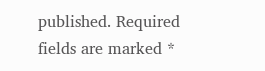published. Required fields are marked *